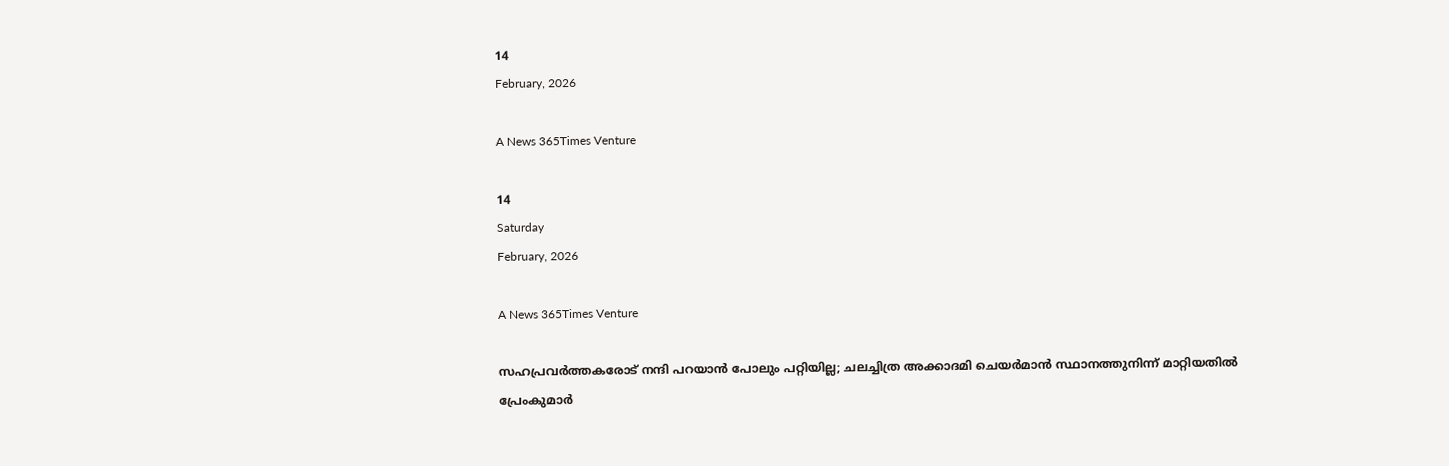14
February, 2026

A News 365Times Venture

14
Saturday
February, 2026

A News 365Times Venture

സഹപ്രവര്‍ത്തകരോട് നന്ദി പറയാന്‍ പോലും പറ്റിയില്ല; ചലച്ചിത്ര അക്കാദമി ചെയര്‍മാന്‍ സ്ഥാനത്തുനിന്ന് മാറ്റിയതില്‍ പ്രേംകുമാര്‍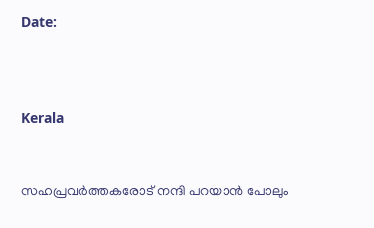Date:



Kerala


സഹപ്രവര്‍ത്തകരോട് നന്ദി പറയാന്‍ പോലും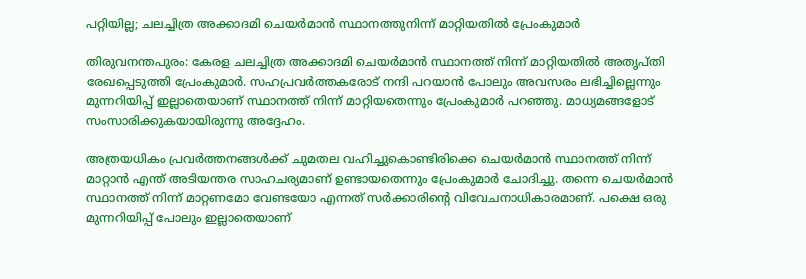പറ്റിയില്ല; ചലച്ചിത്ര അക്കാദമി ചെയര്‍മാന്‍ സ്ഥാനത്തുനിന്ന് മാറ്റിയതില്‍ പ്രേംകുമാര്‍

തിരുവനന്തപുരം: കേരള ചലച്ചിത്ര അക്കാദമി ചെയര്‍മാന്‍ സ്ഥാനത്ത് നിന്ന് മാറ്റിയതില്‍ അതൃപ്തി രേഖപ്പെടുത്തി പ്രേംകുമാര്‍. സഹപ്രവര്‍ത്തകരോട് നന്ദി പറയാന്‍ പോലും അവസരം ലഭിച്ചില്ലെന്നും മുന്നറിയിപ്പ് ഇല്ലാതെയാണ് സ്ഥാനത്ത് നിന്ന് മാറ്റിയതെന്നും പ്രേംകുമാര്‍ പറഞ്ഞു. മാധ്യമങ്ങളോട് സംസാരിക്കുകയായിരുന്നു അദ്ദേഹം.

അത്രയധികം പ്രവര്‍ത്തനങ്ങള്‍ക്ക് ചുമതല വഹിച്ചുകൊണ്ടിരിക്കെ ചെയര്‍മാന്‍ സ്ഥാനത്ത് നിന്ന് മാറ്റാന്‍ എന്ത് അടിയന്തര സാഹചര്യമാണ് ഉണ്ടായതെന്നും പ്രേംകുമാര്‍ ചോദിച്ചു. തന്നെ ചെയര്‍മാന്‍ സ്ഥാനത്ത് നിന്ന് മാറ്റണമോ വേണ്ടയോ എന്നത് സര്‍ക്കാരിന്റെ വിവേചനാധികാരമാണ്. പക്ഷെ ഒരു മുന്നറിയിപ്പ് പോലും ഇല്ലാതെയാണ്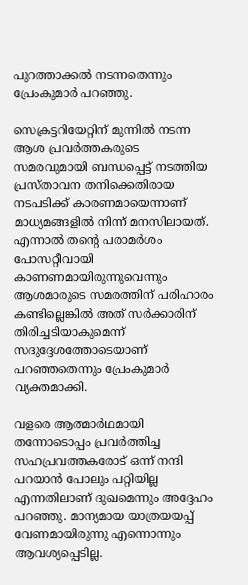പുറത്താക്കല്‍ നടന്നതെന്നും പ്രേംകുമാര്‍ പറഞ്ഞു.

സെക്രട്ടറിയേറ്റിന് മുന്നില്‍ നടന്ന ആശ പ്രവര്‍ത്തകരുടെ സമരവുമായി ബന്ധപ്പെട്ട് നടത്തിയ പ്രസ്താവന തനിക്കെതിരായ നടപടിക്ക് കാരണമായെന്നാണ് മാധ്യമങ്ങളില്‍ നിന്ന് മനസിലായത്. എന്നാല്‍ തന്റെ പരാമര്‍ശം പോസറ്റീവായി കാണണമായിരുന്നുവെന്നും ആശമാരുടെ സമരത്തിന് പരിഹാരം കണ്ടില്ലെങ്കില്‍ അത് സര്‍ക്കാരിന് തിരിച്ചടിയാകുമെന്ന് സദുദ്ദേശത്തോടെയാണ് പറഞ്ഞതെന്നും പ്രേംകുമാര്‍ വ്യക്തമാക്കി.

വളരെ ആത്മാർഥമായി തന്നോടൊപ്പം പ്രവര്‍ത്തിച്ച സഹപ്രവത്തകരോട് ഒന്ന് നന്ദി പറയാന്‍ പോലും പറ്റിയില്ല എന്നതിലാണ് ദുഖമെന്നും അദ്ദേഹം പറഞ്ഞു. മാന്യമായ യാത്രയയപ്പ് വേണമായിരുന്നു എന്നൊന്നും ആവശ്യപ്പെടില്ല.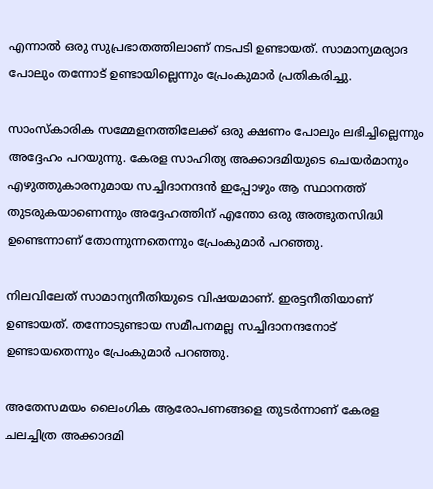എന്നാല്‍ ഒരു സുപ്രഭാതത്തിലാണ് നടപടി ഉണ്ടായത്. സാമാന്യമര്യാദ പോലും തന്നോട് ഉണ്ടായില്ലെന്നും പ്രേംകുമാര്‍ പ്രതികരിച്ചു.

സാംസ്‌കാരിക സമ്മേളനത്തിലേക്ക് ഒരു ക്ഷണം പോലും ലഭിച്ചില്ലെന്നും അദ്ദേഹം പറയുന്നു. കേരള സാഹിത്യ അക്കാദമിയുടെ ചെയര്‍മാനും എഴുത്തുകാരനുമായ സച്ചിദാനന്ദന്‍ ഇപ്പോഴും ആ സ്ഥാനത്ത് തുടരുകയാണെന്നും അദ്ദേഹത്തിന് എന്തോ ഒരു അത്ഭുതസിദ്ധി ഉണ്ടെന്നാണ് തോന്നുന്നതെന്നും പ്രേംകുമാര്‍ പറഞ്ഞു.

നിലവിലേത് സാമാന്യനീതിയുടെ വിഷയമാണ്. ഇരട്ടനീതിയാണ് ഉണ്ടായത്. തന്നോടുണ്ടായ സമീപനമല്ല സച്ചിദാനന്ദനോട് ഉണ്ടായതെന്നും പ്രേംകുമാര്‍ പറഞ്ഞു.

അതേസമയം ലൈംഗിക ആരോപണങ്ങളെ തുടര്‍ന്നാണ് കേരള ചലച്ചിത്ര അക്കാദമി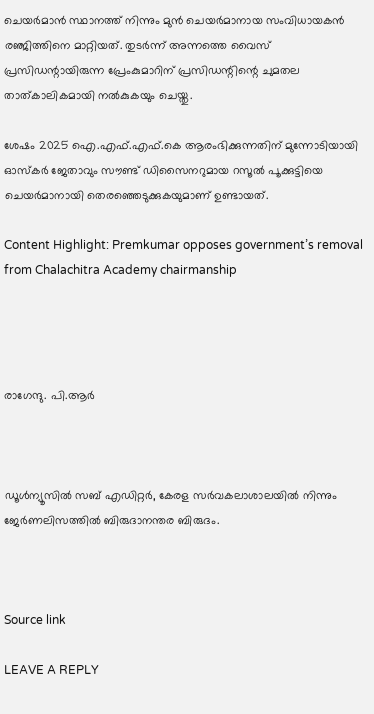ചെയര്‍മാന്‍ സ്ഥാനത്ത് നിന്നും മുന്‍ ചെയര്‍മാനായ സംവിധായകന്‍ രഞ്ജിത്തിനെ മാറ്റിയത്. തുടര്‍ന്ന് അന്നത്തെ വൈസ് പ്രസിഡന്റായിരുന്ന പ്രേംകുമാറിന് പ്രസിഡന്റിന്റെ ചുമതല താത്കാലികമായി നല്‍കുകയും ചെയ്തു.

ശേഷം 2025 ഐ.എഫ്.എഫ്.കെ ആരംഭിക്കുന്നതിന് മുന്നോടിയായി ഓസ്‌കര്‍ ജേതാവും സൗണ്ട് ഡിസൈനറുമായ റസൂല്‍ പൂക്കുട്ടിയെ ചെയര്‍മാനായി തെരഞ്ഞെടുക്കുകയുമാണ് ഉണ്ടായത്.

Content Highlight: Premkumar opposes government’s removal from Chalachitra Academy chairmanship




രാഗേന്ദു. പി.ആര്‍



ഡൂള്‍ന്യൂസില്‍ സബ് എഡിറ്റര്‍, കേരള സര്‍വകലാശാലയില്‍ നിന്നും ജേര്‍ണലിസത്തില്‍ ബിരുദാനന്തര ബിരുദം.



Source link

LEAVE A REPLY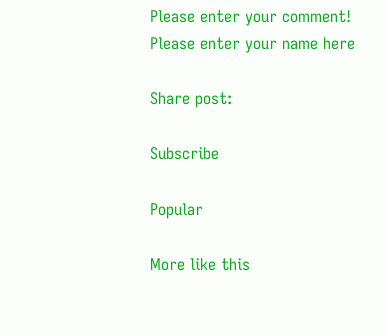Please enter your comment!
Please enter your name here

Share post:

Subscribe

Popular

More like this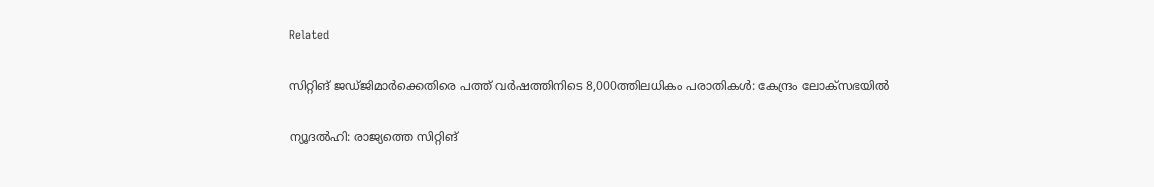Related

സിറ്റിങ് ജഡ്ജിമാര്‍ക്കെതിരെ പത്ത് വര്‍ഷത്തിനിടെ 8,000ത്തിലധികം പരാതികള്‍: കേന്ദ്രം ലോക്‌സഭയില്‍

ന്യൂദല്‍ഹി: രാജ്യത്തെ സിറ്റിങ്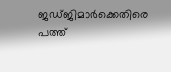ജഡ്ജിമാര്‍ക്കെതിരെ പത്ത്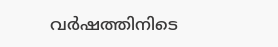വര്‍ഷത്തിനിടെ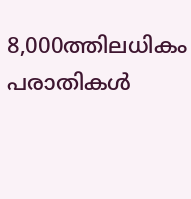8,000ത്തിലധികം പരാതികള്‍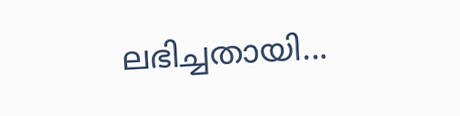ലഭിച്ചതായി...